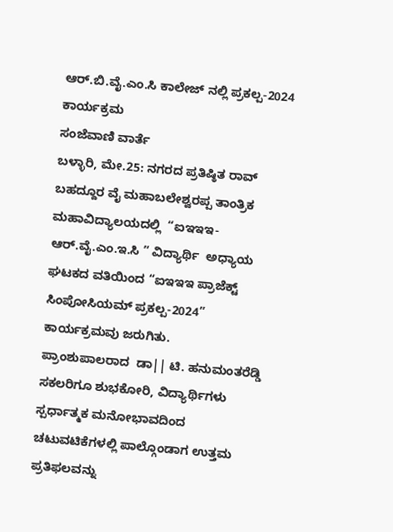ಆರ್.ಬಿ.ವೈ.ಎಂ.ಸಿ ಕಾಲೇಜ್ ನಲ್ಲಿ ಪ್ರಕಲ್ಪ-2024 ಕಾರ್ಯಕ್ರಮ
ಸಂಜೆವಾಣಿ ವಾರ್ತೆ
ಬಳ್ಳಾರಿ, ಮೇ.25: ನಗರದ ಪ್ರತಿಷ್ಠಿತ ರಾವ್ ಬಹದ್ದೂರ ವೈ ಮಹಾಬಲೇಶ್ವರಪ್ಪ ತಾಂತ್ರಿಕ ಮಹಾವಿದ್ಯಾಲಯದಲ್ಲಿ  “ಐಇಇಇ-ಆರ್.ವೈ.ಎಂ.ಇ.ಸಿ ” ವಿದ್ಯಾರ್ಥಿ  ಅಧ್ಯಾಯ ಘಟಕದ ವತಿಯಿಂದ “ಐಇಇಇ ಪ್ರಾಜೆಕ್ಟ್ ಸಿಂಪೋಸಿಯಮ್ ಪ್ರಕಲ್ಪ-2024” ಕಾರ್ಯಕ್ರಮವು ಜರುಗಿತು.
ಪ್ರಾಂಶುಪಾಲರಾದ  ಡಾ|| ಟಿ. ಹನುಮಂತರೆಡ್ಡಿ ಸಕಲರಿಗೂ ಶುಭಕೋರಿ, ವಿದ್ಯಾರ್ಥಿಗಳು ಸ್ಪರ್ಧಾತ್ಮಕ ಮನೋಭಾವದಿಂದ ಚಟುವಟಿಕೆಗಳಲ್ಲಿ ಪಾಲ್ಗೊಂಡಾಗ ಉತ್ತಮ ಪ್ರತಿಫಲವನ್ನು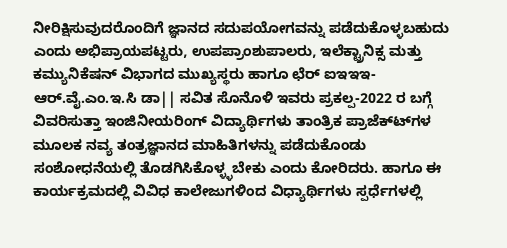ನೀರಿಕ್ಷಿಸುವುದರೊಂದಿಗೆ ಜ್ಞಾನದ ಸದುಪಯೋಗವನ್ನು ಪಡೆದುಕೊಳ್ಳಬಹುದು ಎಂದು ಅಭಿಪ್ರಾಯಪಟ್ಟರು, ಉಪಪ್ರಾಂಶುಪಾಲರು, ಇಲೆಕ್ಟ್ರಾನಿಕ್ಸ ಮತ್ತು ಕಮ್ಯುನಿಕೆಷನ್ ವಿಭಾಗದ ಮುಖ್ಯಸ್ಥರು ಹಾಗೂ ಛೆರ್ ಐಇಇಇ-ಆರ್.ವೈ.ಎಂ.ಇ.ಸಿ ಡಾ|| ಸವಿತ ಸೊನೊಳಿ ಇವರು ಪ್ರಕಲ್ಪ-2022 ರ ಬಗ್ಗೆ ವಿವರಿಸುತ್ತಾ ಇಂಜಿನೀಯರಿಂಗ್ ವಿದ್ಯಾರ್ಥಿಗಳು ತಾಂತ್ರಿಕ ಪ್ರಾಜೆಕ್ಟ್‍ಗಳ  ಮೂಲಕ ನವ್ಯ ತಂತ್ರಜ್ಞಾನದ ಮಾಹಿತಿಗಳನ್ನು ಪಡೆದುಕೊಂಡು ಸಂಶೋಧನೆಯಲ್ಲಿ ತೊಡಗಿಸಿಕೊಳ್ಳ್ಳಬೇಕು ಎಂದು ಕೋರಿದರು. ಹಾಗೂ ಈ ಕಾರ್ಯಕ್ರಮದಲ್ಲಿ ವಿವಿಧ ಕಾಲೇಜುಗಳಿಂದ ವಿಧ್ಯಾರ್ಥಿಗಳು ಸ್ಪರ್ಧೆಗಳಲ್ಲಿ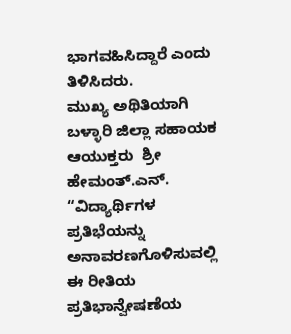ಭಾಗವಹಿಸಿದ್ದಾರೆ ಎಂದು ತಿಳಿಸಿದರು.
ಮುಖ್ಯ ಅಥಿತಿಯಾಗಿ ಬಳ್ಳಾರಿ ಜಿಲ್ಲಾ ಸಹಾಯಕ ಆಯುಕ್ತರು  ಶ್ರೀ ಹೇಮಂತ್.ಎನ್. “ವಿದ್ಯಾರ್ಥಿಗಳ ಪ್ರತಿಭೆಯನ್ನು ಅನಾವರಣಗೊಳಿಸುವಲ್ಲಿ ಈ ರೀತಿಯ ಪ್ರತಿಭಾನ್ವೇಷಣೆಯ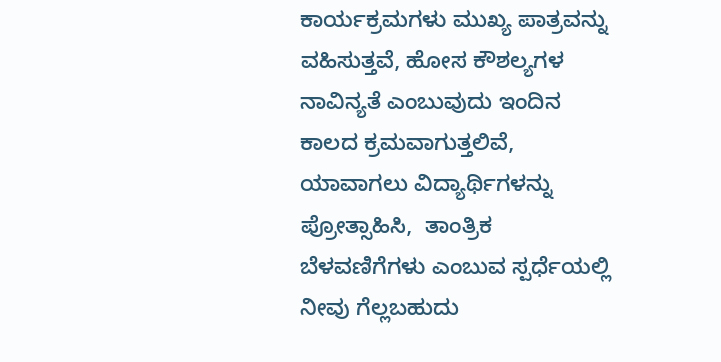ಕಾರ್ಯಕ್ರಮಗಳು ಮುಖ್ಯ ಪಾತ್ರವನ್ನು ವಹಿಸುತ್ತವೆ, ಹೋಸ ಕೌಶಲ್ಯಗಳ ನಾವಿನ್ಯತೆ ಎಂಬುವುದು ಇಂದಿನ ಕಾಲದ ಕ್ರಮವಾಗುತ್ತಲಿವೆ, ಯಾವಾಗಲು ವಿದ್ಯಾರ್ಥಿಗಳನ್ನು ಪ್ರೋತ್ಸಾಹಿಸಿ,  ತಾಂತ್ರಿಕ ಬೆಳವಣಿಗೆಗಳು ಎಂಬುವ ಸ್ಪರ್ಧೆಯಲ್ಲಿ ನೀವು ಗೆಲ್ಲಬಹುದು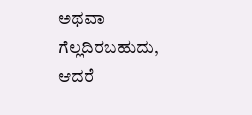ಅಥವಾ ಗೆಲ್ಲದಿರಬಹುದು, ಆದರೆ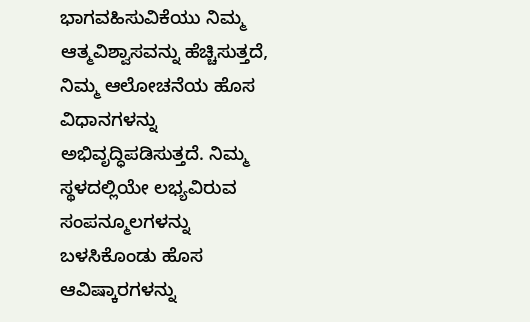ಭಾಗವಹಿಸುವಿಕೆಯು ನಿಮ್ಮ ಆತ್ಮವಿಶ್ವಾಸವನ್ನು ಹೆಚ್ಚಿಸುತ್ತದೆ, ನಿಮ್ಮ ಆಲೋಚನೆಯ ಹೊಸ ವಿಧಾನಗಳನ್ನು ಅಭಿವೃದ್ಧಿಪಡಿಸುತ್ತದೆ. ನಿಮ್ಮ ಸ್ಥಳದಲ್ಲಿಯೇ ಲಭ್ಯವಿರುವ ಸಂಪನ್ಮೂಲಗಳನ್ನು ಬಳಸಿಕೊಂಡು ಹೊಸ ಆವಿಷ್ಕಾರಗಳನ್ನು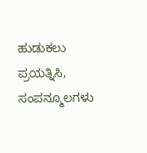ಹುಡುಕಲು ಪ್ರಯತ್ನಿಸಿ, ಸಂಪನ್ಮೂಲಗಳು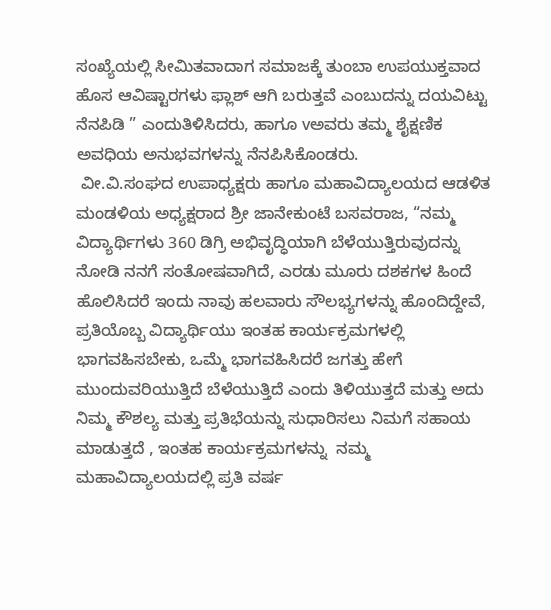ಸಂಖ್ಯೆಯಲ್ಲಿ ಸೀಮಿತವಾದಾಗ ಸಮಾಜಕ್ಕೆ ತುಂಬಾ ಉಪಯುಕ್ತವಾದ ಹೊಸ ಆವಿಷ್ಟಾರಗಳು ಫ್ಲಾಶ್ ಆಗಿ ಬರುತ್ತವೆ ಎಂಬುದನ್ನು ದಯವಿಟ್ಟು ನೆನಪಿಡಿ ” ಎಂದುತಿಳಿಸಿದರು, ಹಾಗೂ vಅವರು ತಮ್ಮ ಶೈಕ್ಷಣಿಕ ಅವಧಿಯ ಅನುಭವಗಳನ್ನು ನೆನಪಿಸಿಕೊಂಡರು.
 ವೀ.ವಿ.ಸಂಘದ ಉಪಾಧ್ಯಕ್ಷರು ಹಾಗೂ ಮಹಾವಿದ್ಯಾಲಯದ ಆಡಳಿತ ಮಂಡಳಿಯ ಅಧ್ಯಕ್ಷರಾದ ಶ್ರೀ ಜಾನೇಕುಂಟೆ ಬಸವರಾಜ, “ನಮ್ಮ ವಿದ್ಯಾರ್ಥಿಗಳು 360 ಡಿಗ್ರಿ ಅಭಿವೃದ್ಧಿಯಾಗಿ ಬೆಳೆಯುತ್ತಿರುವುದನ್ನು ನೋಡಿ ನನಗೆ ಸಂತೋಷವಾಗಿದೆ, ಎರಡು ಮೂರು ದಶಕಗಳ ಹಿಂದೆ ಹೊಲಿಸಿದರೆ ಇಂದು ನಾವು ಹಲವಾರು ಸೌಲಭ್ಯಗಳನ್ನು ಹೊಂದಿದ್ದೇವೆ, ಪ್ರತಿಯೊಬ್ಬ ವಿದ್ಯಾರ್ಥಿಯು ಇಂತಹ ಕಾರ್ಯಕ್ರಮಗಳಲ್ಲಿ ಭಾಗವಹಿಸಬೇಕು, ಒಮ್ಮೆ ಭಾಗವಹಿಸಿದರೆ ಜಗತ್ತು ಹೇಗೆ ಮುಂದುವರಿಯುತ್ತಿದೆ ಬೆಳೆಯುತ್ತಿದೆ ಎಂದು ತಿಳಿಯುತ್ತದೆ ಮತ್ತು ಅದು ನಿಮ್ಮ ಕೌಶಲ್ಯ ಮತ್ತು ಪ್ರತಿಭೆಯನ್ನು ಸುಧಾರಿಸಲು ನಿಮಗೆ ಸಹಾಯ ಮಾಡುತ್ತದೆ , ಇಂತಹ ಕಾರ್ಯಕ್ರಮಗಳನ್ನು  ನಮ್ಮ  ಮಹಾವಿದ್ಯಾಲಯದಲ್ಲಿ ಪ್ರತಿ ವರ್ಷ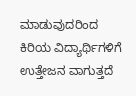ಮಾಡುವುದರಿಂದ ಕಿರಿಯ ವಿದ್ಯಾರ್ಥಿಗಳಿಗೆ ಉತ್ತೇಜನ ವಾಗುತ್ತದೆ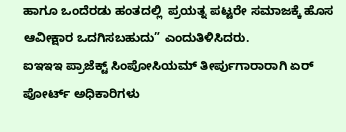ಹಾಗೂ ಒಂದೆರಡು ಹಂತದಲ್ಲಿ  ಪ್ರಯತ್ನ ಪಟ್ಟರೇ ಸಮಾಜಕ್ಕೆ ಹೊಸ ಆವೀಕ್ಷಾರ ಒದಗಿಸಬಹುದು” ಎಂದುತಿಳಿಸಿದರು.
ಐಇಇಇ ಪ್ರಾಜೆಕ್ಟ್ ಸಿಂಪೋಸಿಯಮ್ ತೀರ್ಪುಗಾರಾರಾಗಿ ಏರ್ ಪೋರ್ಟ್ ಅಧಿಕಾರಿಗಳು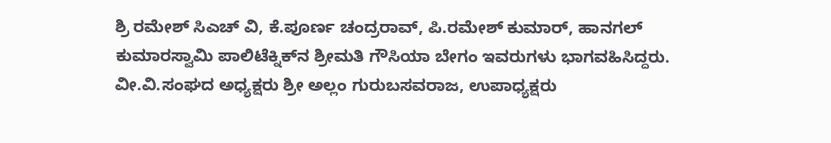ಶ್ರಿ ರಮೇಶ್ ಸಿಎಚ್ ವಿ, ಕೆ.ಪೂರ್ಣ ಚಂದ್ರರಾವ್, ಪಿ.ರಮೇಶ್ ಕುಮಾರ್, ಹಾನಗಲ್ ಕುಮಾರಸ್ವಾಮಿ ಪಾಲಿಟೆಕ್ನಿಕ್‍ನ ಶ್ರೀಮತಿ ಗೌಸಿಯಾ ಬೇಗಂ ಇವರುಗಳು ಭಾಗವಹಿಸಿದ್ದರು. ವೀ.ವಿ.ಸಂಘದ ಅಧ್ಯಕ್ಷರು ಶ್ರೀ ಅಲ್ಲಂ ಗುರುಬಸವರಾಜ, ಉಪಾಧ್ಯಕ್ಷರು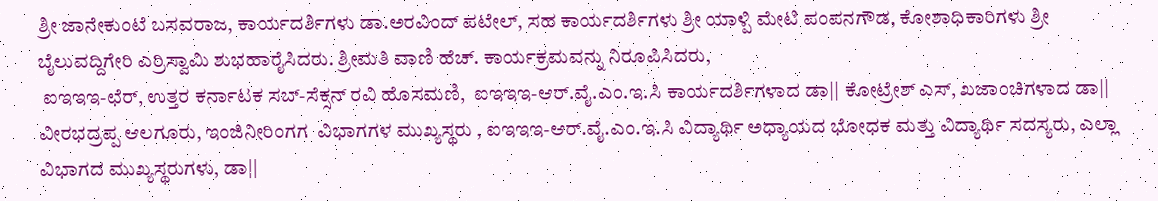ಶ್ರೀ ಜಾನೇಕುಂಟೆ ಬಸವರಾಜ, ಕಾರ್ಯದರ್ಶಿಗಳು ಡಾ.ಅರವಿಂದ್ ಪಟೇಲ್, ಸಹ ಕಾರ್ಯದರ್ಶಿಗಳು ಶ್ರೀ ಯಾಳ್ಪಿ ಮೇಟಿ ಪಂಪನಗೌಡ, ಕೋಶಾಧಿಕಾರಿಗಳು ಶ್ರೀ ಬೈಲುವದ್ದಿಗೇರಿ ಎರ್ರಿಸ್ವಾಮಿ ಶುಭಹಾರೈಸಿದರು. ಶ್ರೀಮತಿ ವಾಣಿ ಹೆಚ್. ಕಾರ್ಯಕ್ರಮವನ್ನು ನಿರೂಪಿಸಿದರು,
 ಐಇಇಇ-ಛೆರ್, ಉತ್ತರ ಕರ್ನಾಟಕ ಸಬ್-ಸೆಕ್ಸನ್ ರವಿ ಹೊಸಮಣಿ,  ಐಇಇಇ-ಆರ್.ವೈ.ಎಂ.ಇ.ಸಿ ಕಾರ್ಯದರ್ಶಿಗಳಾದ ಡಾ|| ಕೋಟ್ರೇಶ್ ಎಸ್, ಖಜಾಂಚಿಗಳಾದ ಡಾ|| ವೀರಭದ್ರಪ್ಪ ಆಲಗೂರು, ಇಂಜಿನೀರಿಂಗಗ  ವಿಭಾಗಗಳ ಮುಖ್ಯಸ್ಥರು , ಐಇಇಇ-ಆರ್.ವೈ.ಎಂ.ಇ.ಸಿ ವಿದ್ಯಾರ್ಥಿ ಅಧ್ಯಾಯದ ಭೋಧಕ ಮತ್ತು ವಿದ್ಯಾರ್ಥಿ ಸದಸ್ಯರು, ಎಲ್ಲಾ ವಿಭಾಗದ ಮುಖ್ಯಸ್ಥರುಗಳು, ಡಾ||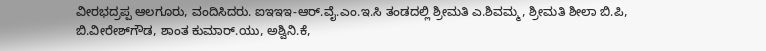ವೀರಭದ್ರಪ್ಪ ಆಲಗೂರು, ವಂದಿಸಿದರು. ಐಇಇಇ-ಆರ್.ವೈ.ಎಂ.ಇ.ಸಿ ತಂಡದಲ್ಲಿ ಶ್ರೀಮತಿ ಎ.ಶಿವಮ್ಮ, ಶ್ರೀಮತಿ ಶೀಲಾ ಬಿ.ಪಿ, ಬಿ.ವೀರೇಶ್‍ಗೌಡ, ಶಾಂತ ಕುಮಾರ್.ಯು, ಅಶ್ವಿನಿ.ಕೆ,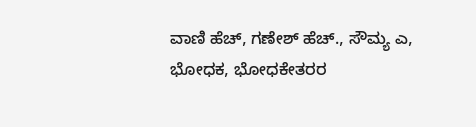ವಾಣಿ ಹೆಚ್, ಗಣೇಶ್ ಹೆಚ್., ಸೌಮ್ಯ ಎ, ಭೋಧಕ, ಭೋಧಕೇತರರ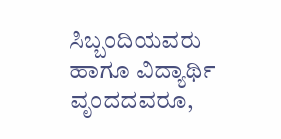ಸಿಬ್ಬಂದಿಯವರು ಹಾಗೂ ವಿದ್ಯಾರ್ಥಿ ವೃಂದದವರೂ,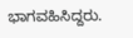ಭಾಗವಹಿಸಿದ್ದರು.